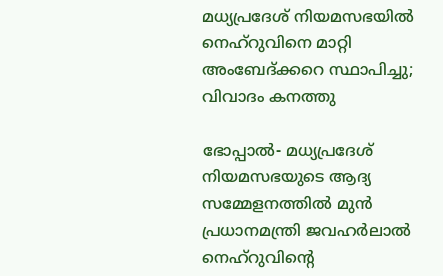മധ്യപ്രദേശ് നിയമസഭയില്‍ നെഹ്‌റുവിനെ മാറ്റി അംബേദ്ക്കറെ സ്ഥാപിച്ചു; വിവാദം കനത്തു

ഭോപ്പാല്‍- മധ്യപ്രദേശ് നിയമസഭയുടെ ആദ്യ സമ്മേളനത്തില്‍ മുന്‍ പ്രധാനമന്ത്രി ജവഹര്‍ലാല്‍ നെഹ്‌റുവിന്റെ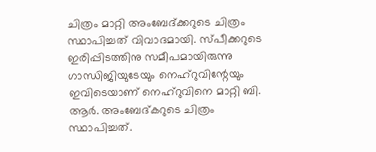ചിത്രം മാറ്റി അംബേദ്ക്കറുടെ ചിത്രം സ്ഥാപിച്ചത് വിവാദമായി. സ്പീക്കറുടെ ഇരിപ്പിടത്തിനു സമീപമായിരുന്നു ഗാന്ധിജിയുടേയും നെഹ്‌റുവിന്റേയും ഇവിടെയാണ് നെഹ്‌റുവിനെ മാറ്റി ബി. ആര്‍. അംബേദ്കറുടെ ചിത്രം സ്ഥാപിച്ചത്.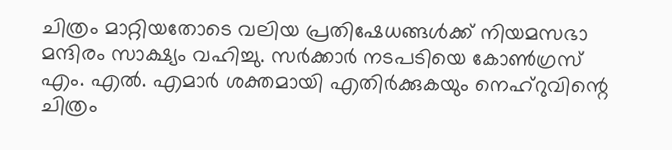ചിത്രം മാറ്റിയതോടെ വലിയ പ്രതിഷേധങ്ങള്‍ക്ക് നിയമസഭാ മന്ദിരം സാക്ഷ്യം വഹിച്ചു. സര്‍ക്കാര്‍ നടപടിയെ കോണ്‍ഗ്രസ് എം. എല്‍. എമാര്‍ ശക്തമായി എതിര്‍ക്കുകയും നെഹ്‌റുവിന്റെ ചിത്രം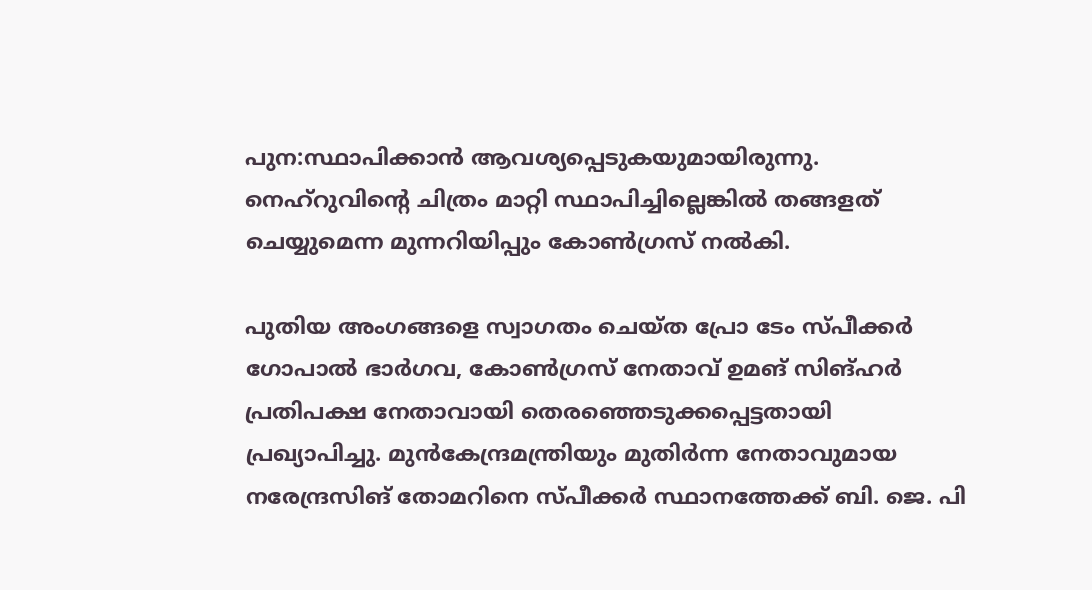പുന:സ്ഥാപിക്കാന്‍ ആവശ്യപ്പെടുകയുമായിരുന്നു. നെഹ്‌റുവിന്റെ ചിത്രം മാറ്റി സ്ഥാപിച്ചില്ലെങ്കില്‍ തങ്ങളത് ചെയ്യുമെന്ന മുന്നറിയിപ്പും കോണ്‍ഗ്രസ് നല്‍കി.

പുതിയ അംഗങ്ങളെ സ്വാഗതം ചെയ്ത പ്രോ ടേം സ്പീക്കര്‍ ഗോപാല്‍ ഭാര്‍ഗവ, കോണ്‍ഗ്രസ് നേതാവ് ഉമങ് സിങ്ഹര്‍ പ്രതിപക്ഷ നേതാവായി തെരഞ്ഞെടുക്കപ്പെട്ടതായി പ്രഖ്യാപിച്ചു. മുന്‍കേന്ദ്രമന്ത്രിയും മുതിര്‍ന്ന നേതാവുമായ നരേന്ദ്രസിങ് തോമറിനെ സ്പീക്കര്‍ സ്ഥാനത്തേക്ക് ബി. ജെ. പി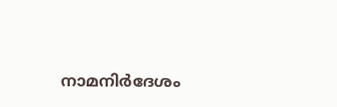നാമനിര്‍ദേശം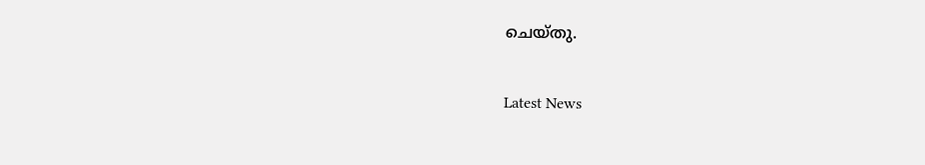ചെയ്തു.

Latest News